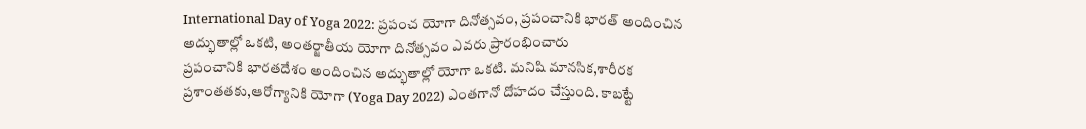International Day of Yoga 2022: ప్రపంచ యోగా దినోత్సవం, ప్రపంచానికి భారత్ అందించిన అద్భుతాల్లో ఒకటి, అంతర్జాతీయ యోగా దినోత్సవం ఎవరు ప్రారంభించారు
ప్రపంచానికి భారతదేశం అందించిన అద్భుతాల్లో యోగా ఒకటి. మనిషి మానసిక,శారీరక ప్రశాంతతకు,ఆరోగ్యానికి యోగా (Yoga Day 2022) ఎంతగానో దోహదం చేస్తుంది. కాబట్టే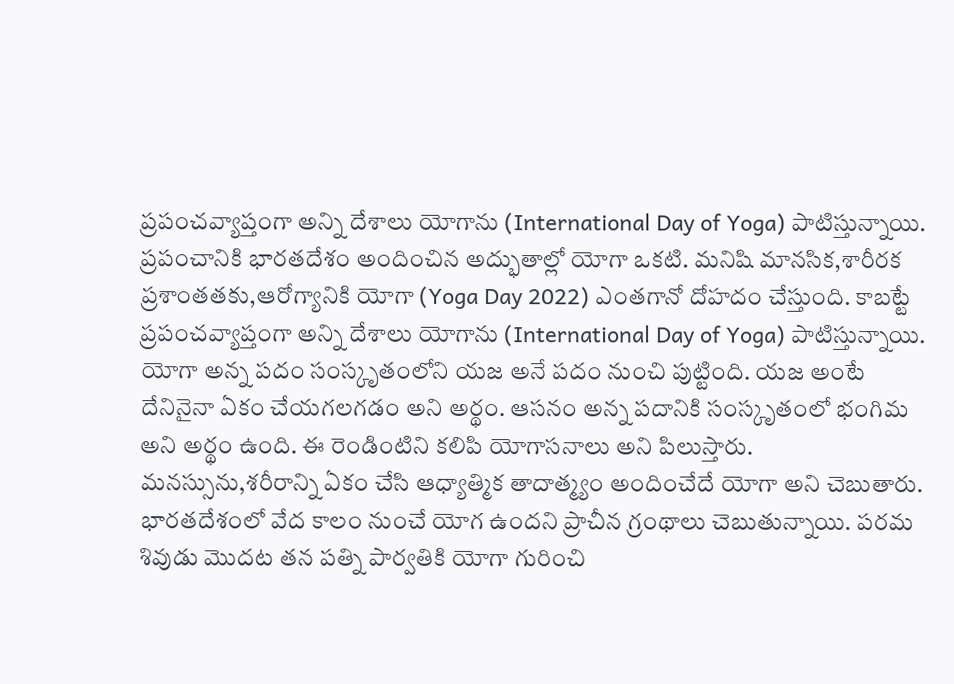ప్రపంచవ్యాప్తంగా అన్ని దేశాలు యోగాను (International Day of Yoga) పాటిస్తున్నాయి.
ప్రపంచానికి భారతదేశం అందించిన అద్భుతాల్లో యోగా ఒకటి. మనిషి మానసిక,శారీరక ప్రశాంతతకు,ఆరోగ్యానికి యోగా (Yoga Day 2022) ఎంతగానో దోహదం చేస్తుంది. కాబట్టే ప్రపంచవ్యాప్తంగా అన్ని దేశాలు యోగాను (International Day of Yoga) పాటిస్తున్నాయి. యోగా అన్న పదం సంస్కృతంలోని యజ అనే పదం నుంచి పుట్టింది. యజ అంటే దేనినైనా ఏకం చేయగలగడం అని అర్థం. ఆసనం అన్న పదానికి సంస్కృతంలో భంగిమ అని అర్థం ఉంది. ఈ రెండింటిని కలిపి యోగాసనాలు అని పిలుస్తారు. మనస్సును,శరీరాన్ని ఏకం చేసి ఆధ్యాత్మిక తాదాత్మ్యం అందించేదే యోగా అని చెబుతారు. భారతదేశంలో వేద కాలం నుంచే యోగ ఉందని ప్రాచీన గ్రంథాలు చెబుతున్నాయి. పరమ శివుడు మొదట తన పత్ని పార్వతికి యోగా గురించి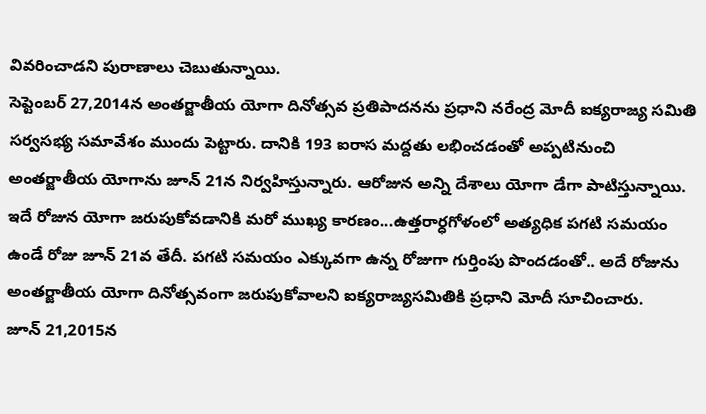వివరించాడని పురాణాలు చెబుతున్నాయి.
సెప్టెంబర్ 27,2014న అంతర్జాతీయ యోగా దినోత్సవ ప్రతిపాదనను ప్రధాని నరేంద్ర మోదీ ఐక్యరాజ్య సమితి సర్వసభ్య సమావేశం ముందు పెట్టారు. దానికి 193 ఐరాస మద్దతు లభించడంతో అప్పటినుంచి అంతర్జాతీయ యోగాను జూన్ 21న నిర్వహిస్తున్నారు. ఆరోజున అన్ని దేశాలు యోగా డేగా పాటిస్తున్నాయి. ఇదే రోజున యోగా జరుపుకోవడానికి మరో ముఖ్య కారణం...ఉత్తరార్ధగోళంలో అత్యధిక పగటి సమయం ఉండే రోజు జూన్ 21వ తేదీ. పగటి సమయం ఎక్కువగా ఉన్న రోజుగా గుర్తింపు పొందడంతో.. అదే రోజును అంతర్జాతీయ యోగా దినోత్సవంగా జరుపుకోవాలని ఐక్యరాజ్యసమితికి ప్రధాని మోదీ సూచించారు.
జూన్ 21,2015న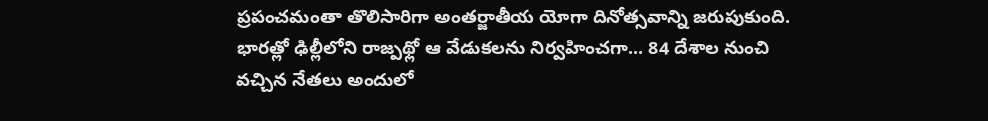ప్రపంచమంతా తొలిసారిగా అంతర్జాతీయ యోగా దినోత్సవాన్ని జరుపుకుంది. భారత్లో ఢిల్లీలోని రాజ్పథ్లో ఆ వేడుకలను నిర్వహించగా... 84 దేశాల నుంచి వచ్చిన నేతలు అందులో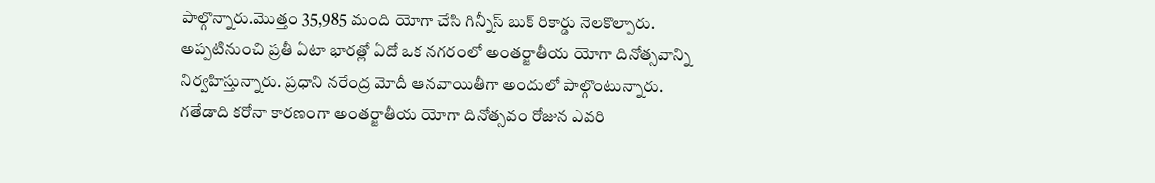పాల్గొన్నారు.మొత్తం 35,985 మంది యోగా చేసి గిన్నీస్ బుక్ రికార్డు నెలకొల్పారు. అప్పటినుంచి ప్రతీ ఏటా భారత్లో ఏదో ఒక నగరంలో అంతర్జాతీయ యోగా దినోత్సవాన్ని నిర్వహిస్తున్నారు. ప్రధాని నరేంద్ర మోదీ ఆనవాయితీగా అందులో పాల్గొంటున్నారు. గతేడాది కరోనా కారణంగా అంతర్జాతీయ యోగా దినోత్సవం రోజున ఎవరి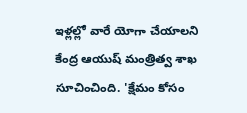ఇళ్లల్లో వారే యోగా చేయాలని కేంద్ర ఆయుష్ మంత్రిత్వ శాఖ సూచించింది. 'క్షేమం కోసం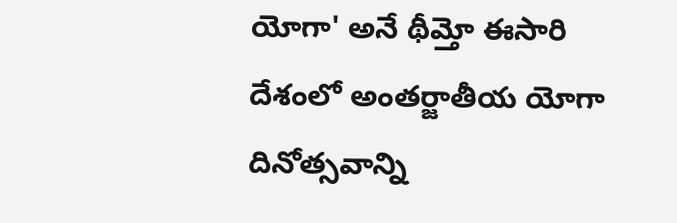యోగా' అనే థీమ్తో ఈసారి దేశంలో అంతర్జాతీయ యోగా దినోత్సవాన్ని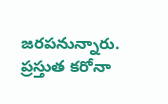జరపనున్నారు. ప్రస్తుత కరోనా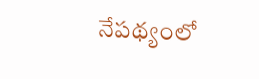నేపథ్యంలో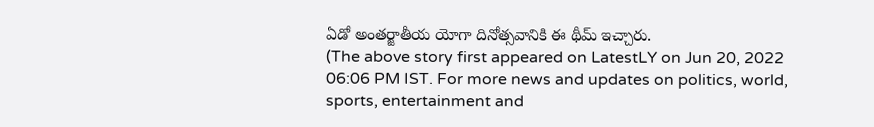ఏడో అంతర్జాతీయ యోగా దినోత్సవానికి ఈ థీమ్ ఇచ్చారు.
(The above story first appeared on LatestLY on Jun 20, 2022 06:06 PM IST. For more news and updates on politics, world, sports, entertainment and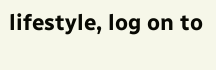lifestyle, log on to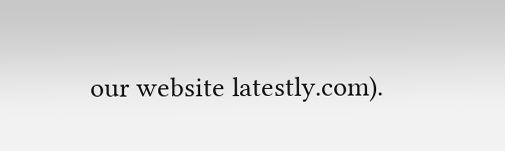our website latestly.com).